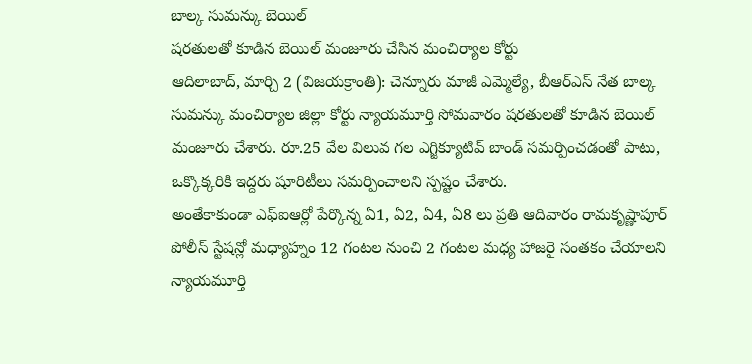బాల్క సుమన్కు బెయిల్
షరతులతో కూడిన బెయిల్ మంజూరు చేసిన మంచిర్యాల కోర్టు
ఆదిలాబాద్, మార్చి 2 (విజయక్రాంతి): చెన్నూరు మాజీ ఎమ్మెల్యే, బీఆర్ఎస్ నేత బాల్క సుమన్కు మంచిర్యాల జిల్లా కోర్టు న్యాయమూర్తి సోమవారం షరతులతో కూడిన బెయిల్ మంజూరు చేశారు. రూ.25 వేల విలువ గల ఎగ్జిక్యూటివ్ బాండ్ సమర్పించడంతో పాటు, ఒక్కొక్కరికి ఇద్దరు షూరిటీలు సమర్పించాలని స్పష్టం చేశారు.
అంతేకాకుండా ఎఫ్ఐఆర్లో పేర్కొన్న ఏ1, ఏ2, ఏ4, ఏ8 లు ప్రతి ఆదివారం రామకృష్ణాపూర్ పోలీస్ స్టేషన్లో మధ్యాహ్నం 12 గంటల నుంచి 2 గంటల మధ్య హాజరై సంతకం చేయాలని న్యాయమూర్తి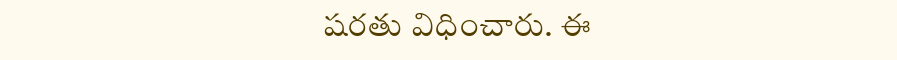షరతు విధించారు. ఈ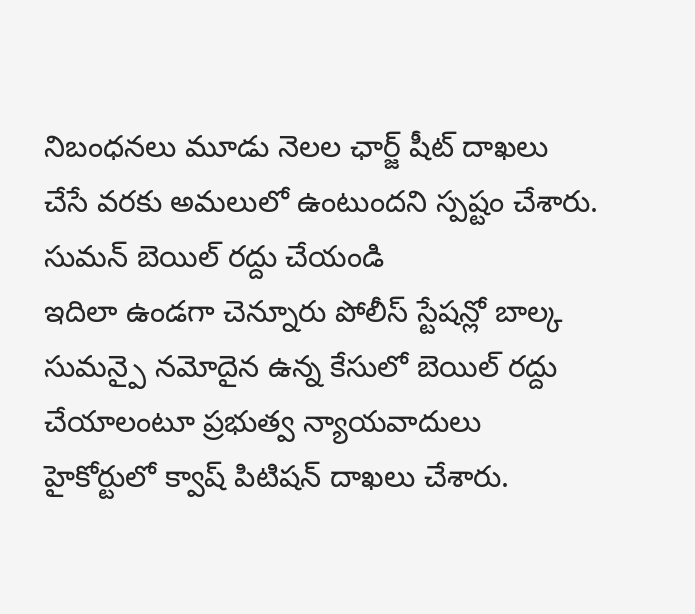నిబంధనలు మూడు నెలల ఛార్జ్ షీట్ దాఖలు చేసే వరకు అమలులో ఉంటుందని స్పష్టం చేశారు.
సుమన్ బెయిల్ రద్దు చేయండి
ఇదిలా ఉండగా చెన్నూరు పోలీస్ స్టేషన్లో బాల్క సుమన్పై నమోదైన ఉన్న కేసులో బెయిల్ రద్దు చేయాలంటూ ప్రభుత్వ న్యాయవాదులు హైకోర్టులో క్వాష్ పిటిషన్ దాఖలు చేశారు.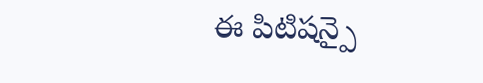ఈ పిటిషన్పై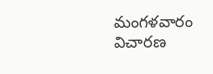మంగళవారం విచారణ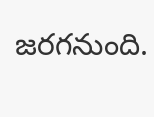జరగనుంది.